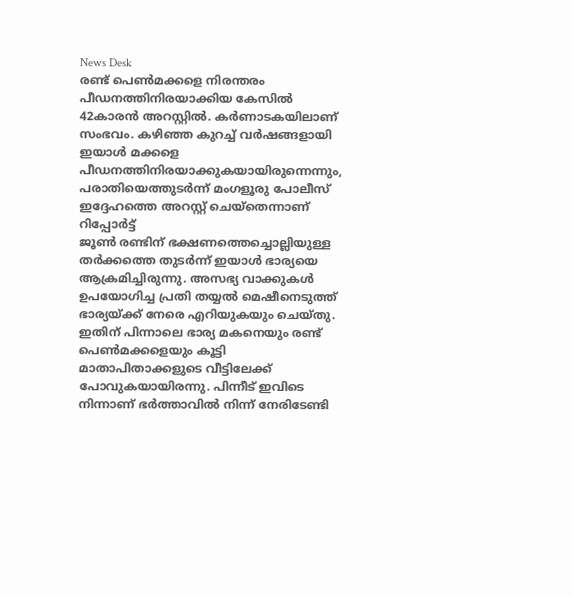News Desk
രണ്ട് പെൺമക്കളെ നിരന്തരം പീഡനത്തിനിരയാക്കിയ കേസിൽ 42കാരൻ അറസ്റ്റിൽ. കർണാടകയിലാണ് സംഭവം. കഴിഞ്ഞ കുറച്ച് വർഷങ്ങളായി ഇയാൾ മക്കളെ പീഡനത്തിനിരയാക്കുകയായിരുന്നെന്നും, പരാതിയെത്തുടർന്ന് മംഗളൂരു പോലീസ് ഇദ്ദേഹത്തെ അറസ്റ്റ് ചെയ്തെന്നാണ് റിപ്പോർട്ട്
ജൂൺ രണ്ടിന് ഭക്ഷണത്തെച്ചൊല്ലിയുള്ള തർക്കത്തെ തുടർന്ന് ഇയാൾ ഭാര്യയെ ആക്രമിച്ചിരുന്നു. അസഭ്യ വാക്കുകൾ ഉപയോഗിച്ച പ്രതി തയ്യൽ മെഷീനെടുത്ത് ഭാര്യയ്ക്ക് നേരെ എറിയുകയും ചെയ്തു. ഇതിന് പിന്നാലെ ഭാര്യ മകനെയും രണ്ട് പെൺമക്കളെയും കൂട്ടി മാതാപിതാക്കളുടെ വീട്ടിലേക്ക് പോവുകയായിരന്നു. പിന്നീട് ഇവിടെ നിന്നാണ് ഭർത്താവിൽ നിന്ന് നേരിടേണ്ടി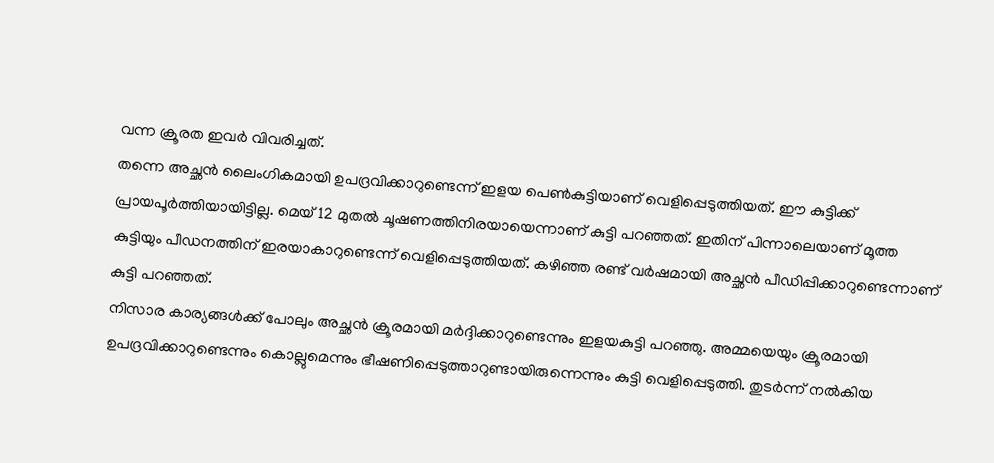വന്ന ക്രൂരത ഇവർ വിവരിച്ചത്.
തന്നെ അച്ഛൻ ലൈംഗികമായി ഉപദ്രവിക്കാറുണ്ടെന്ന് ഇളയ പെൺകുട്ടിയാണ് വെളിപ്പെടുത്തിയത്. ഈ കുട്ടിക്ക് പ്രായപൂർത്തിയായിട്ടില്ല. മെയ് 12 മുതൽ ചൂഷണത്തിനിരയായെന്നാണ് കുട്ടി പറഞ്ഞത്. ഇതിന് പിന്നാലെയാണ് മൂത്ത കുട്ടിയും പീഡനത്തിന് ഇരയാകാറുണ്ടെന്ന് വെളിപ്പെടുത്തിയത്. കഴിഞ്ഞ രണ്ട് വർഷമായി അച്ഛൻ പീഡിപ്പിക്കാറുണ്ടെന്നാണ് കുട്ടി പറഞ്ഞത്.
നിസാര കാര്യങ്ങൾക്ക് പോലും അച്ഛൻ ക്രൂരമായി മർദ്ദിക്കാറുണ്ടെന്നും ഇളയകുട്ടി പറഞ്ഞു. അമ്മയെയും ക്രൂരമായി ഉപദ്രവിക്കാറുണ്ടെന്നും കൊല്ലുമെന്നും ഭീഷണിപ്പെടുത്താറുണ്ടായിരുന്നെന്നും കുട്ടി വെളിപ്പെടുത്തി. തുടർന്ന് നൽകിയ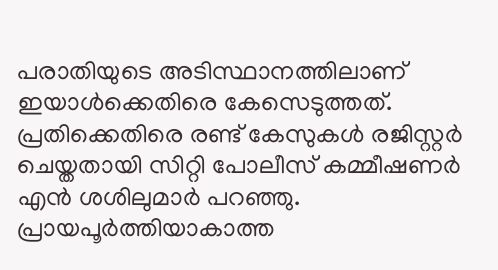പരാതിയുടെ അടിസ്ഥാനത്തിലാണ് ഇയാൾക്കെതിരെ കേസെടുത്തത്. പ്രതിക്കെതിരെ രണ്ട് കേസുകൾ രജിസ്റ്റർ ചെയ്തതായി സിറ്റി പോലീസ് കമ്മീഷണർ എൻ ശശിലുമാർ പറഞ്ഞു. പ്രായപൂർത്തിയാകാത്ത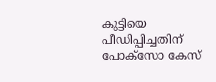കുട്ടിയെ പീഡിപ്പിച്ചതിന് പോക്സോ കേസ്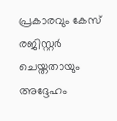പ്രകാരവും കേസ് രജിസ്റ്റർ ചെയ്തതായും അദ്ദേഹം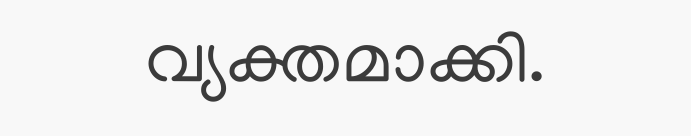വ്യക്തമാക്കി.